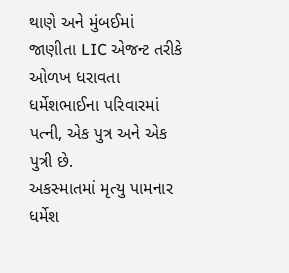થાણે અને મુંબઈમાં જાણીતા LIC એજન્ટ તરીકે ઓળખ ધરાવતા ધર્મેશભાઈના પરિવારમાં પત્ની, એક પુત્ર અને એક પુત્રી છે.
અકસ્માતમાં મૃત્યુ પામનાર ધર્મેશ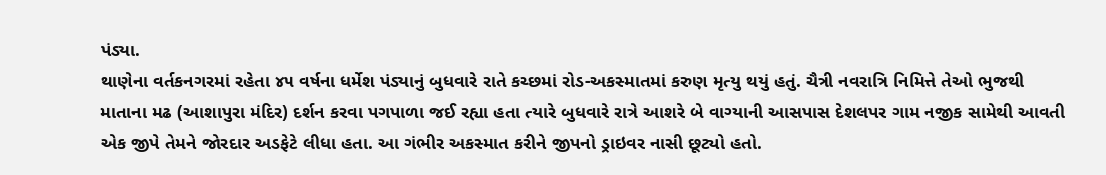પંડ્યા.
થાણેના વર્તકનગરમાં રહેતા ૪૫ વર્ષના ધર્મેશ પંડ્યાનું બુધવારે રાતે કચ્છમાં રોડ-અકસ્માતમાં કરુણ મૃત્યુ થયું હતું. ચૈત્રી નવરાત્રિ નિમિત્તે તેઓ ભુજથી માતાના મઢ (આશાપુરા મંદિર) દર્શન કરવા પગપાળા જઈ રહ્યા હતા ત્યારે બુધવારે રાત્રે આશરે બે વાગ્યાની આસપાસ દેશલપર ગામ નજીક સામેથી આવતી એક જીપે તેમને જોરદાર અડફેટે લીધા હતા. આ ગંભીર અકસ્માત કરીને જીપનો ડ્રાઇવર નાસી છૂટ્યો હતો.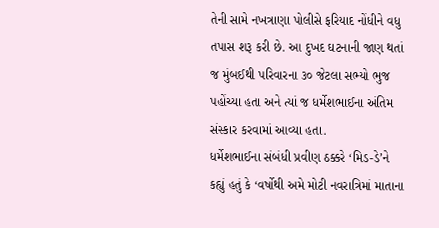તેની સામે નખત્રાણા પોલીસે ફરિયાદ નોંધીને વધુ તપાસ શરૂ કરી છે. આ દુખદ ઘટનાની જાણ થતાં જ મુંબઈથી પરિવારના ૩૦ જેટલા સભ્યો ભુજ પહોંચ્યા હતા અને ત્યાં જ ધર્મેશભાઈના અંતિમ સંસ્કાર કરવામાં આવ્યા હતા.
ધર્મેશભાઈના સંબંધી પ્રવીણ ઠક્કરે ‘મિડ-ડે’ને કહ્યું હતું કે ‘વર્ષોથી અમે મોટી નવરાત્રિમાં માતાના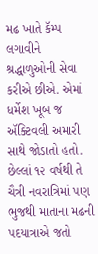મઢ ખાતે કૅમ્પ લગાવીને શ્રદ્ધાળુઓની સેવા કરીએ છીએ. એમાં ધર્મેશ ખૂબ જ ઍક્ટિવલી અમારી સાથે જોડાતો હતો. છેલ્લાં ૧૨ વર્ષથી તે ચૈત્રી નવરાત્રિમાં પણ ભુજથી માતાના મઢની પદયાત્રાએ જતો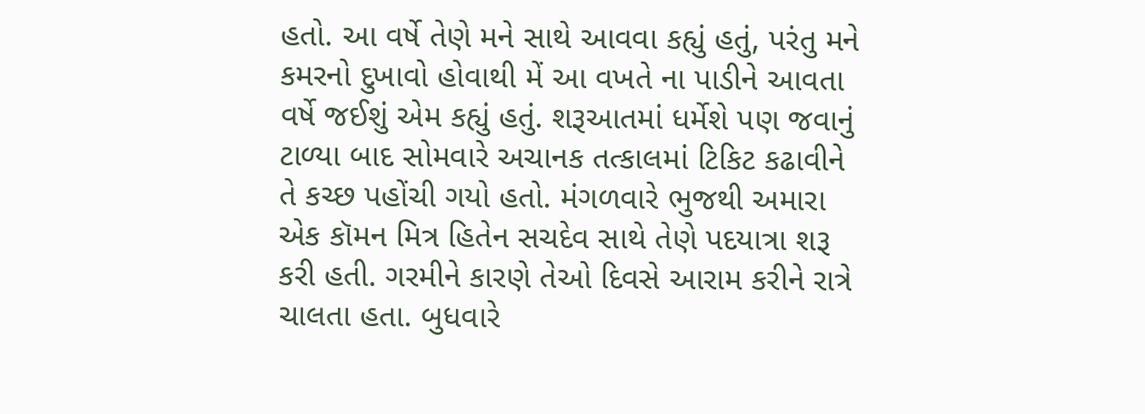હતો. આ વર્ષે તેણે મને સાથે આવવા કહ્યું હતું, પરંતુ મને કમરનો દુખાવો હોવાથી મેં આ વખતે ના પાડીને આવતા વર્ષે જઈશું એમ કહ્યું હતું. શરૂઆતમાં ધર્મેશે પણ જવાનું ટાળ્યા બાદ સોમવારે અચાનક તત્કાલમાં ટિકિટ કઢાવીને તે કચ્છ પહોંચી ગયો હતો. મંગળવારે ભુજથી અમારા એક કૉમન મિત્ર હિતેન સચદેવ સાથે તેણે પદયાત્રા શરૂ કરી હતી. ગરમીને કારણે તેઓ દિવસે આરામ કરીને રાત્રે ચાલતા હતા. બુધવારે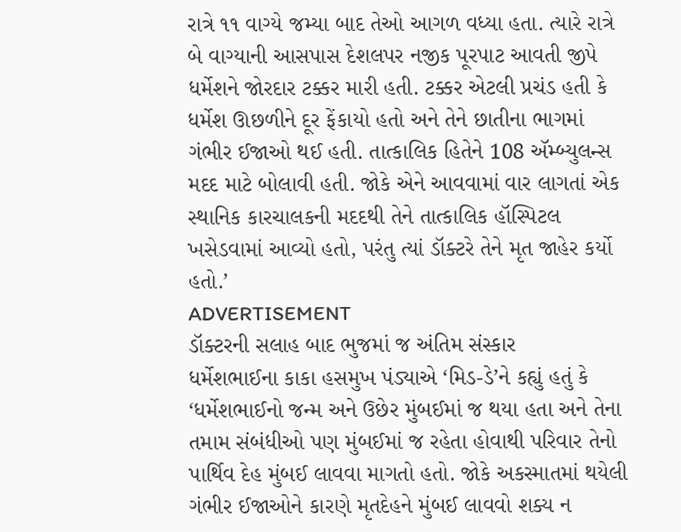રાત્રે ૧૧ વાગ્યે જમ્યા બાદ તેઓ આગળ વધ્યા હતા. ત્યારે રાત્રે બે વાગ્યાની આસપાસ દેશલપર નજીક પૂરપાટ આવતી જીપે ધર્મેશને જોરદાર ટક્કર મારી હતી. ટક્કર એટલી પ્રચંડ હતી કે ધર્મેશ ઊછળીને દૂર ફેંકાયો હતો અને તેને છાતીના ભાગમાં ગંભીર ઈજાઓ થઈ હતી. તાત્કાલિક હિતેને 108 ઍમ્બ્યુલન્સ મદદ માટે બોલાવી હતી. જોકે એને આવવામાં વાર લાગતાં એક સ્થાનિક કારચાલકની મદદથી તેને તાત્કાલિક હૉસ્પિટલ ખસેડવામાં આવ્યો હતો, પરંતુ ત્યાં ડૉક્ટરે તેને મૃત જાહેર કર્યો હતો.’
ADVERTISEMENT
ડૉક્ટરની સલાહ બાદ ભુજમાં જ અંતિમ સંસ્કાર
ધર્મેશભાઈના કાકા હસમુખ પંડ્યાએ ‘મિડ-ડે’ને કહ્યું હતું કે ‘ધર્મેશભાઈનો જન્મ અને ઉછેર મુંબઈમાં જ થયા હતા અને તેના તમામ સંબંધીઓ પણ મુંબઈમાં જ રહેતા હોવાથી પરિવાર તેનો પાર્થિવ દેહ મુંબઈ લાવવા માગતો હતો. જોકે અકસ્માતમાં થયેલી ગંભીર ઈજાઓને કારણે મૃતદેહને મુંબઈ લાવવો શક્ય ન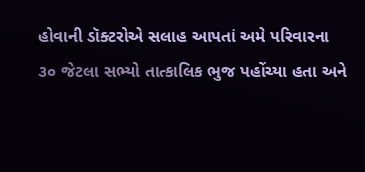હોવાની ડૉક્ટરોએ સલાહ આપતાં અમે પરિવારના ૩૦ જેટલા સભ્યો તાત્કાલિક ભુજ પહોંચ્યા હતા અને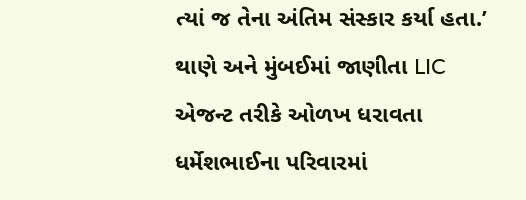ત્યાં જ તેના અંતિમ સંસ્કાર કર્યા હતા.’ થાણે અને મુંબઈમાં જાણીતા LIC એજન્ટ તરીકે ઓળખ ધરાવતા ધર્મેશભાઈના પરિવારમાં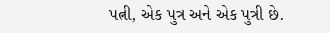પત્ની, એક પુત્ર અને એક પુત્રી છે.